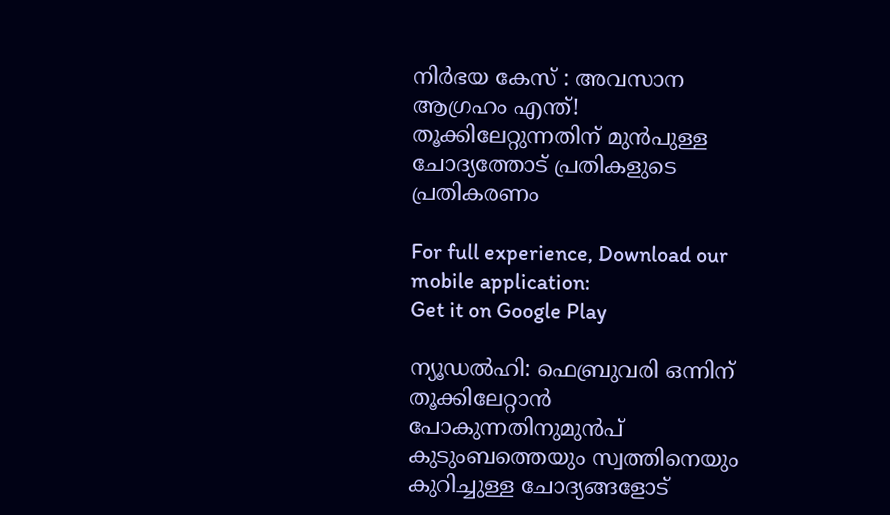നിർഭയ കേസ് : അവസാന ആഗ്രഹം എന്ത്! തൂക്കിലേറ്റുന്നതിന് മുൻപുള്ള ചോദ്യത്തോട് പ്രതികളുടെ പ്രതികരണം

For full experience, Download our mobile application:
Get it on Google Play

ന്യൂഡൽഹി: ഫെബ്രുവരി ഒന്നിന് തൂക്കിലേറ്റാൻ പോകുന്നതിനുമുൻപ് കുടുംബത്തെയും സ്വത്തിനെയും കുറിച്ചുള്ള ചോദ്യങ്ങളോട്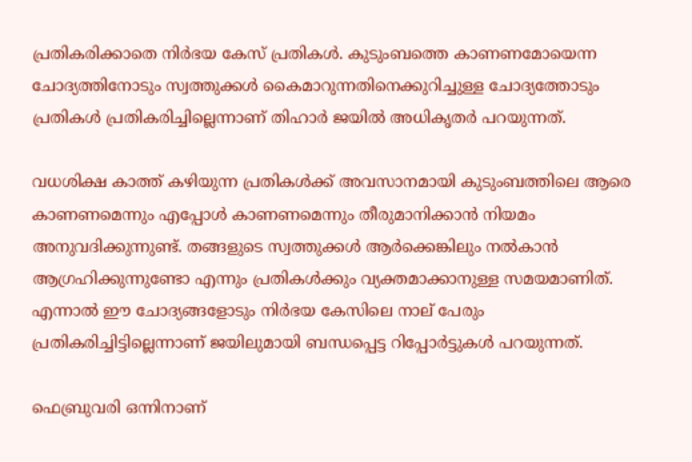പ്രതികരിക്കാതെ നിർഭയ കേസ് പ്രതികൾ. കുടുംബത്തെ കാണണമോയെന്ന ചോദ്യത്തിനോടും സ്വത്തുക്കൾ കൈമാറുന്നതിനെക്കുറിച്ചുള്ള ചോദ്യത്തോടും പ്രതികൾ പ്രതികരിച്ചില്ലെന്നാണ് തിഹാർ ജയിൽ അധികൃതർ പറയുന്നത്.

വധശിക്ഷ കാത്ത് കഴിയുന്ന പ്രതികൾക്ക് അവസാനമായി കുടുംബത്തിലെ ആരെ കാണണമെന്നും എപ്പോൾ കാണണമെന്നും തീരുമാനിക്കാൻ നിയമം അനുവദിക്കുന്നുണ്ട്. തങ്ങളുടെ സ്വത്തുക്കൾ ആർക്കെങ്കിലും നൽകാൻ ആഗ്രഹിക്കുന്നുണ്ടോ എന്നും പ്രതികൾക്കും വ്യക്തമാക്കാനുള്ള സമയമാണിത്. എന്നാൽ ഈ ചോദ്യങ്ങളോടും നിർഭയ കേസിലെ നാല് പേരും പ്രതികരിച്ചിട്ടില്ലെന്നാണ് ജയിലുമായി ബന്ധപ്പെട്ട റിപ്പോർട്ടുകൾ പറയുന്നത്.

ഫെബ്രുവരി ഒന്നിനാണ്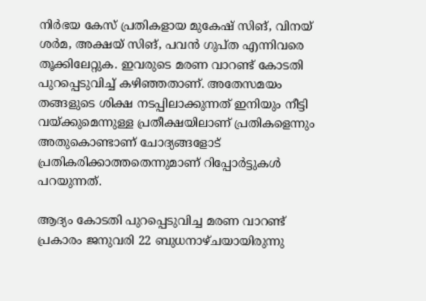നിർഭയ കേസ് പ്രതികളായ മുകേഷ് സിങ്, വിനയ് ശർമ, അക്ഷയ് സിങ്, പവൻ ഗുപ്ത എന്നിവരെ തൂക്കിലേറ്റുക. ഇവരുടെ മരണ വാറണ്ട് കോടതി പുറപ്പെടുവിച്ച് കഴിഞ്ഞതാണ്. അതേസമയം തങ്ങളുടെ ശിക്ഷ നടപ്പിലാക്കുന്നത് ഇനിയും നീട്ടി വയ്ക്കുമെന്നുള്ള പ്രതീക്ഷയിലാണ് പ്രതികളെന്നും അതുകൊണ്ടാണ് ചോദ്യങ്ങളോട് പ്രതികരിക്കാത്തതെന്നുമാണ് റിപ്പോർട്ടുകൾ പറയുന്നത്.

ആദ്യം കോടതി പുറപ്പെടുവിച്ച മരണ വാറണ്ട് പ്രകാരം ജനുവരി 22 ബുധനാഴ്ചയായിരുന്നു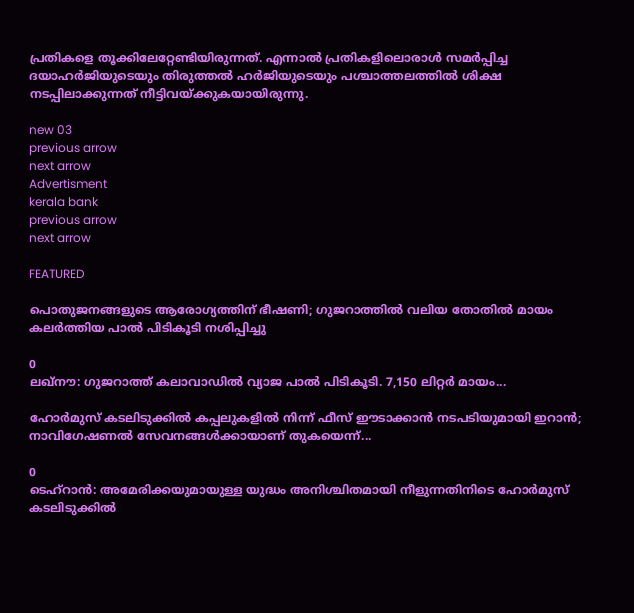പ്രതികളെ തൂക്കിലേറ്റേണ്ടിയിരുന്നത്. എന്നാൽ പ്രതികളിലൊരാൾ സമർപ്പിച്ച ദയാഹർജിയുടെയും തിരുത്തൽ ഹർജിയുടെയും പശ്ചാത്തലത്തിൽ ശിക്ഷ നടപ്പിലാക്കുന്നത് നീട്ടിവയ്ക്കുകയായിരുന്നു.

new 03
previous arrow
next arrow
Advertisment
kerala bank
previous arrow
next arrow

FEATURED

പൊതുജനങ്ങളുടെ ആരോഗ്യത്തിന് ഭീഷണി; ഗുജറാത്തിൽ വലിയ തോതിൽ മായം കലർത്തിയ പാൽ പിടികൂടി നശിപ്പിച്ചു

0
ലഖ്‌നൗ: ഗുജറാത്ത് കലാവാഡില്‍ വ്യാജ പാല്‍ പിടികൂടി. 7,150 ലിറ്റര്‍ മായം...

ഹോർമുസ് കടലിടുക്കിൽ കപ്പലുകളിൽ നിന്ന് ഫീസ് ഈടാക്കാൻ നടപടിയുമായി ഇറാൻ; നാവിഗേഷണൽ സേവനങ്ങൾക്കായാണ് തുകയെന്ന്...

0
ടെഹ്റാൻ: അമേരിക്കയുമായുള്ള യുദ്ധം അനിശ്ചിതമായി നീളുന്നതിനിടെ ഹോർമുസ് കടലിടുക്കിൽ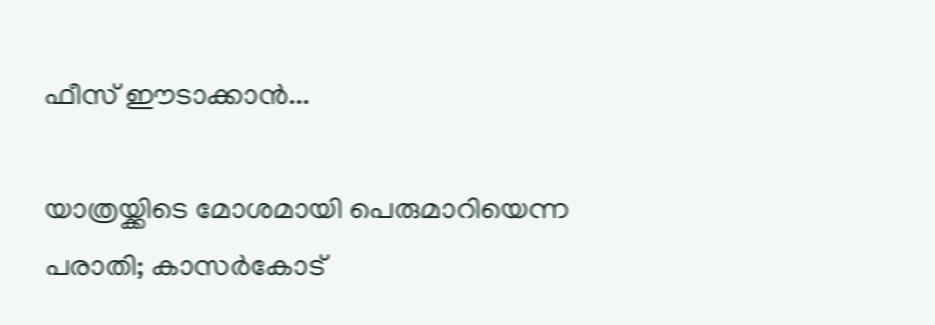ഫീസ് ഈടാക്കാൻ...

യാത്രയ്ക്കിടെ മോശമായി പെരുമാറിയെന്ന പരാതി; കാസർകോട്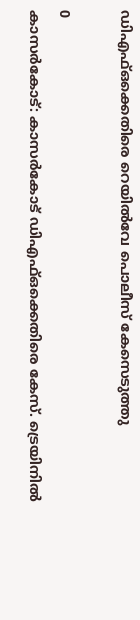ഡിഎഫ്ഒക്കെതിരെ റെയിൽവേ പൊലീസ് കേസെടുത്തു

0
കാസര്‍കോട്: കാസര്‍കോട് ഡിഎഫ്ഒക്കെതിരെ കേസ്. ട്രെയിനില്‍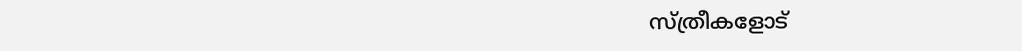സ്ത്രീകളോട്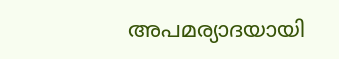അപമര്യാദയായി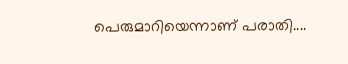പെരുമാറിയെന്നാണ് പരാതി....